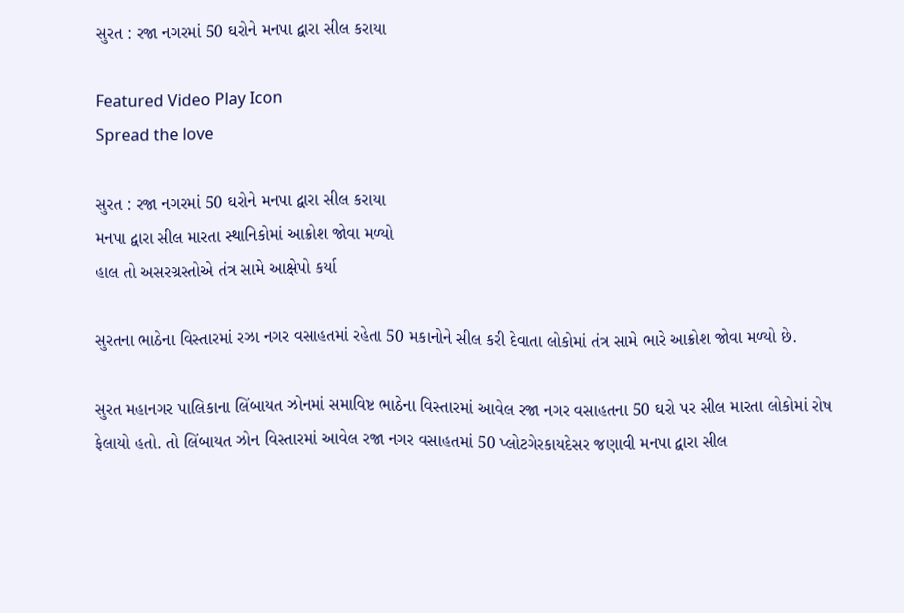સુરત : રજા નગરમાં 50 ઘરોને મનપા દ્વારા સીલ કરાયા

Featured Video Play Icon
Spread the love

સુરત : રજા નગરમાં 50 ઘરોને મનપા દ્વારા સીલ કરાયા
મનપા દ્વારા સીલ મારતા સ્થાનિકોમાં આક્રોશ જોવા મળ્યો
હાલ તો અસરગ્રસ્તોએ તંત્ર સામે આક્ષેપો કર્યા

સુરતના ભાઠેના વિસ્તારમાં રઝા નગર વસાહતમાં રહેતા 50 મકાનોને સીલ કરી દેવાતા લોકોમાં તંત્ર સામે ભારે આક્રોશ જોવા મળ્યો છે.

સુરત મહાનગર પાલિકાના લિંબાયત ઝોનમાં સમાવિષ્ટ ભાઠેના વિસ્તારમાં આવેલ રજા નગર વસાહતના 50 ઘરો પર સીલ મારતા લોકોમાં રોષ ફેલાયો હતો. તો લિંબાયત ઝોન વિસ્તારમાં આવેલ રજા નગર વસાહતમાં 50 પ્લોટગેરકાયદેસર જણાવી મનપા દ્વારા સીલ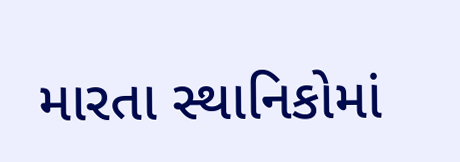મારતા સ્થાનિકોમાં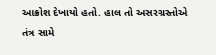આક્રોશ દેખાયો હતો. હાલ તો અસરગ્રસ્તોએ તંત્ર સામે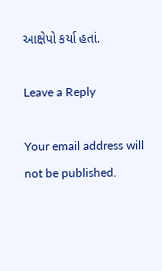આક્ષેપો કર્યા હતાં.

Leave a Reply

Your email address will not be published.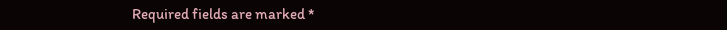Required fields are marked *